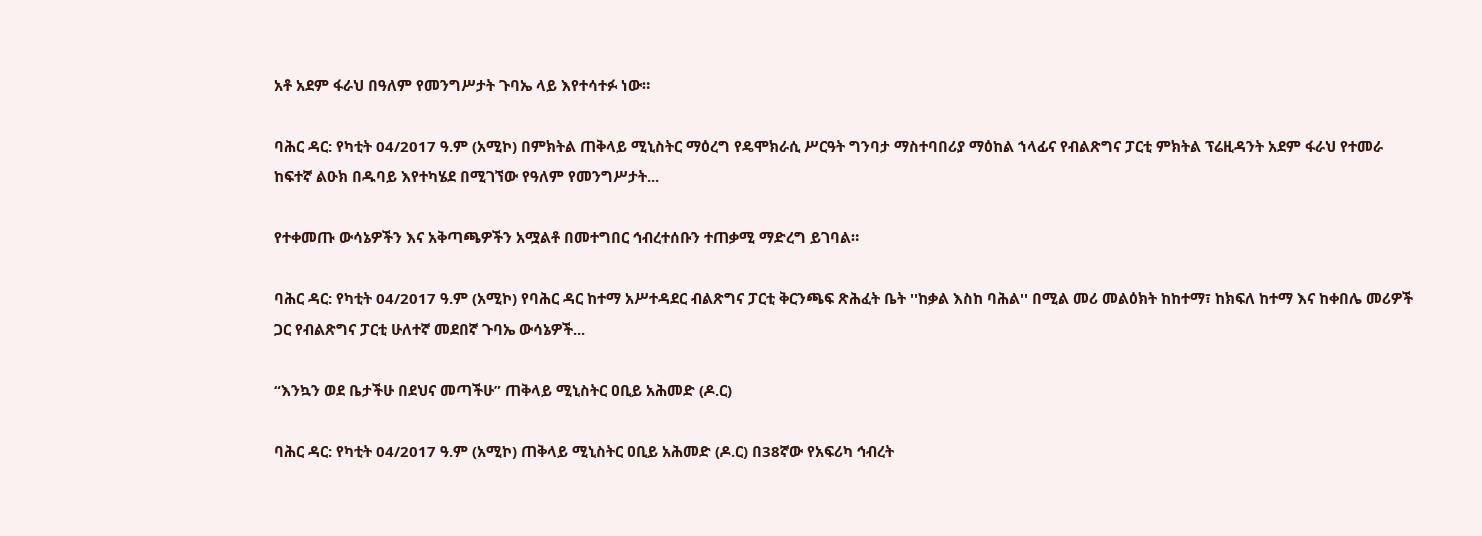አቶ አደም ፋራህ በዓለም የመንግሥታት ጉባኤ ላይ እየተሳተፉ ነው።

ባሕር ዳር: የካቲት 04/2017 ዓ.ም (አሚኮ) በምክትል ጠቅላይ ሚኒስትር ማዕረግ የዴሞክራሲ ሥርዓት ግንባታ ማስተባበሪያ ማዕከል ኀላፊና የብልጽግና ፓርቲ ምክትል ፕሬዚዳንት አደም ፋራህ የተመራ ከፍተኛ ልዑክ በዱባይ እየተካሄደ በሚገኘው የዓለም የመንግሥታት...

የተቀመጡ ውሳኔዎችን እና አቅጣጫዎችን አሟልቶ በመተግበር ኅብረተሰቡን ተጠቃሚ ማድረግ ይገባል።

ባሕር ዳር: የካቲት 04/2017 ዓ.ም (አሚኮ) የባሕር ዳር ከተማ አሥተዳደር ብልጽግና ፓርቲ ቅርንጫፍ ጽሕፈት ቤት ''ከቃል እስከ ባሕል'' በሚል መሪ መልዕክት ከከተማ፣ ከክፍለ ከተማ እና ከቀበሌ መሪዎች ጋር የብልጽግና ፓርቲ ሁለተኛ መደበኛ ጉባኤ ውሳኔዎች...

“እንኳን ወደ ቤታችሁ በደህና መጣችሁ” ጠቅላይ ሚኒስትር ዐቢይ አሕመድ (ዶ.ር)

ባሕር ዳር: የካቲት 04/2017 ዓ.ም (አሚኮ) ጠቅላይ ሚኒስትር ዐቢይ አሕመድ (ዶ.ር) በ38ኛው የአፍሪካ ኅብረት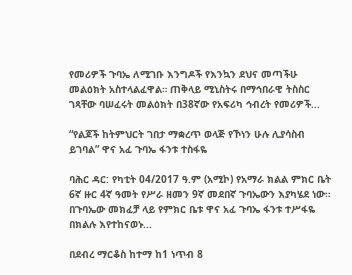የመሪዎች ጉባኤ ለሚገቡ እንግዶች የእንኳን ደህና መጣችሁ መልዕክት አስተላልፈዋል። ጠቅላይ ሚኒስትሩ በማኅበራዊ ትስስር ገጻቸው ባሠፈሩት መልዕክት በ38ኛው የአፍሪካ ኅብረት የመሪዎች...

“የልጆች ከትምህርት ገበታ ማቋረጥ ወላጅ የኾነን ሁሉ ሊያሳስብ ይገባል” ዋና አፈ ጉባኤ ፋንቱ ተስፋዬ

ባሕር ዳር: የካቲት 04/2017 ዓ.ም (አሚኮ) የአማራ ክልል ምክር ቤት 6ኛ ዙር 4ኛ ዓመት የሥራ ዘመን 9ኛ መደበኛ ጉባኤውን እያካሄደ ነው። በጉባኤው መክፈቻ ላይ የምክር ቤቱ ዋና አፈ ጉባኤ ፋንቱ ተሥፋዬ በክልሉ እየተከናወኑ...

በደብረ ማርቆስ ከተማ ከ1 ነጥብ 8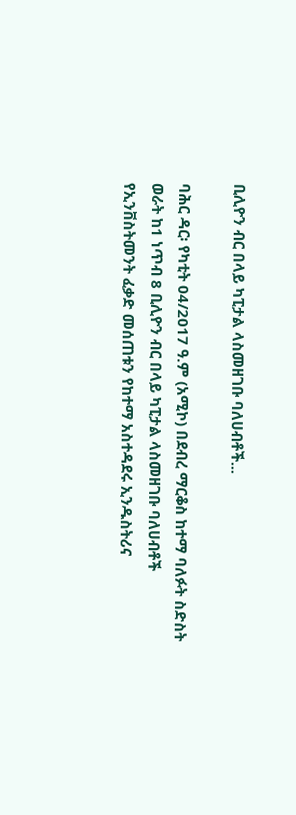ቢሊዮን ብር በላይ ካፒታል ላስመዘገቡ ባለሀብቶች...

ባሕር ዳር፡ የካቲት 04/2017 ዓ.ም (አሚኮ) በደብረ ማርቆስ ከተማ ባለፉት ስድስት ወራት ከ1 ነጥብ 8 ቢሊዮን ብር በላይ ካፒታል ላስመዘገቡ ባለሀብቶች የኢንቨስትመንት ፈቃድ መሰጠቱን የከተማ አስተዳደሩ ኢንዱስትሪና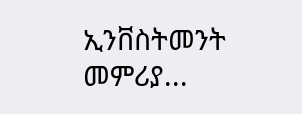ኢንቨስትመንት መምሪያ...